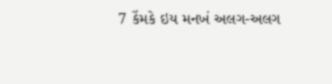7 કેંમકે ઇય મનખં અલગ-અલગ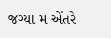જગ્યા મ એંતરે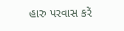હારુ પરવાસ કરેં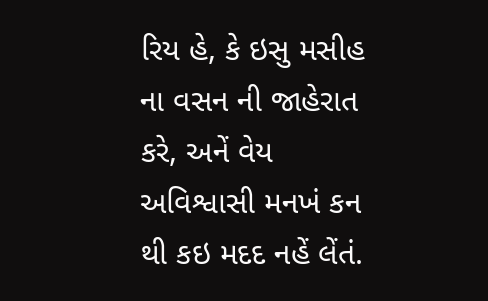રિય હે, કે ઇસુ મસીહ ના વસન ની જાહેરાત કરે, અનેં વેય અવિશ્વાસી મનખં કન થી કઇ મદદ નહેં લેંતં.